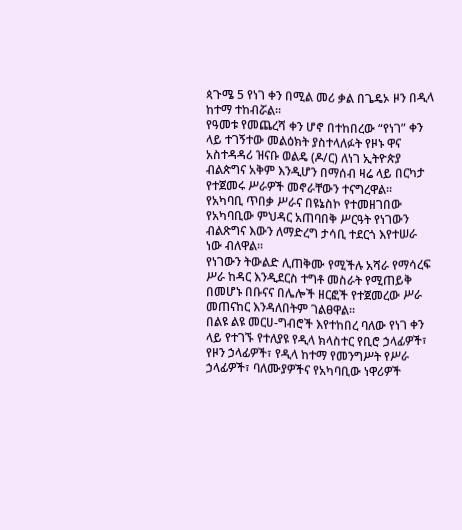ጳጉሜ 5 የነገ ቀን በሚል መሪ ቃል በጌዴኦ ዞን በዲላ ከተማ ተከብሯል፡፡
የዓመቱ የመጨረሻ ቀን ሆኖ በተከበረው “የነገ” ቀን ላይ ተገኝተው መልዕክት ያስተላለፉት የዞኑ ዋና አስተዳዳሪ ዝናቡ ወልዴ (ዶ/ር) ለነገ ኢትዮጵያ ብልጵግና አቅም እንዲሆን በማሰብ ዛሬ ላይ በርካታ የተጀመሩ ሥራዎች መኖራቸውን ተናግረዋል፡፡
የአካባቢ ጥበቃ ሥራና በዩኔስኮ የተመዘገበው የአካባቢው ምህዳር አጠባበቅ ሥርዓት የነገውን ብልጽግና እውን ለማድረግ ታሳቢ ተደርጎ እየተሠራ ነው ብለዋል፡፡
የነገውን ትውልድ ሊጠቅሙ የሚችሉ አሻራ የማሳረፍ ሥራ ከዳር እንዲደርስ ተግቶ መስራት የሚጠይቅ በመሆኑ በቡናና በሌሎች ዘርፎች የተጀመረው ሥራ መጠናከር እንዳለበትም ገልፀዋል፡፡
በልዩ ልዩ መርሀ-ግብሮች እየተከበረ ባለው የነገ ቀን ላይ የተገኙ የተለያዩ የዲላ ክላስተር የቢሮ ኃላፊዎች፣ የዞን ኃላፊዎች፣ የዲላ ከተማ የመንግሥት የሥራ ኃላፊዎች፣ ባለሙያዎችና የአካባቢው ነዋሪዎች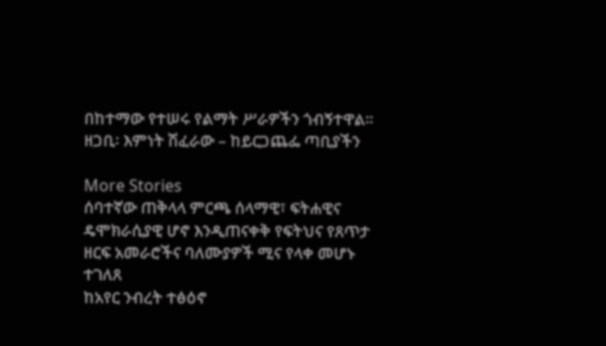በከተማው የተሠሩ የልማት ሥራዎችን ጎብኝተዋል፡፡
ዘጋቢ፡ እምነት ሽፈራው – ከይርጋጨፌ ጣቢያችን

More Stories
ሰባተኛው ጠቅላላ ምርጫ ሰላማዊ፣ ፍትሐዊና ዴሞክራሲያዊ ሆኖ እንዲጠናቀቅ የፍትህና የጸጥታ ዘርፍ አመራሮችና ባለሙያዎች ሚና የላቀ መሆኑ ተገለጸ
ከአየር ንብረት ተፅዕኖ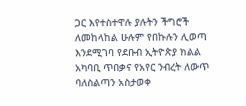ጋር እየተስተዋሉ ያሉትን ችግሮች ለመከላከል ሁሉም የበኩሉን ሊወጣ እንደሚገባ የደቡብ ኢትዮጵያ ክልል አካባቢ ጥበቃና የአየር ንብረት ለውጥ ባለስልጣን አስታወቀ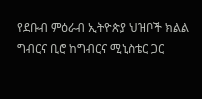የደቡብ ምዕራብ ኢትዮጵያ ህዝቦች ክልል ግብርና ቢሮ ከግብርና ሚኒስቴር ጋር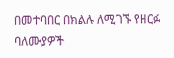በመተባበር በክልሉ ለሚገኙ የዘርፉ ባለሙያዎች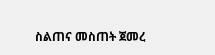ስልጠና መስጠት ጀመረ